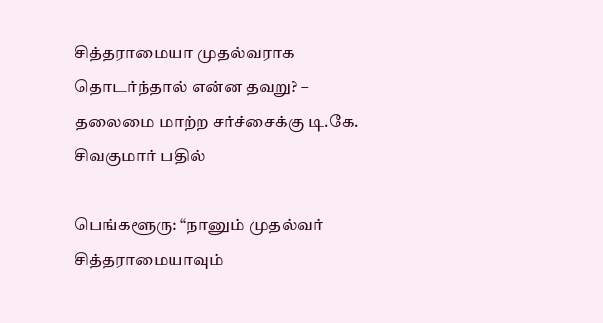சித்தராமையா முதல்வராக தொடர்ந்தால் என்ன தவறு? – தலைமை மாற்ற சர்ச்சைக்கு டி.கே. சிவகுமார் பதில்

பெங்களூரு: “நானும் முதல்வர் சித்தராமையாவும்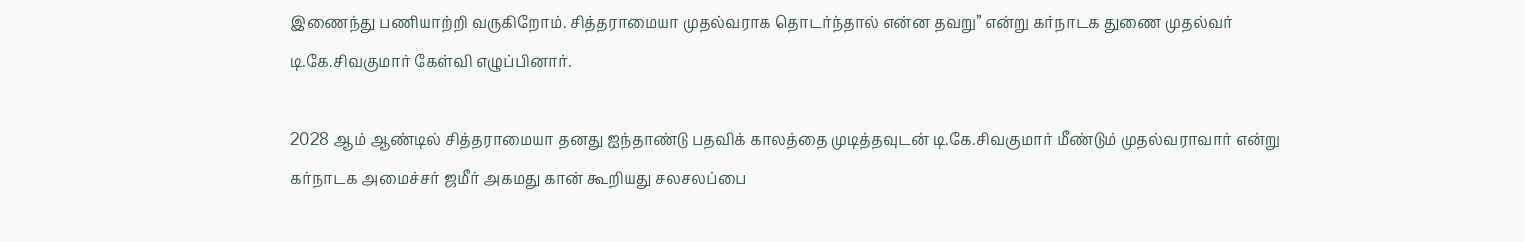இணைந்து பணியாற்றி வருகிறோம். சித்தராமையா முதல்வராக தொடர்ந்தால் என்ன தவறு” என்று கர்நாடக துணை முதல்வர் டி.கே.சிவகுமார் கேள்வி எழுப்பினார்.

2028 ஆம் ஆண்டில் சித்தராமையா தனது ஐந்தாண்டு பதவிக் காலத்தை முடித்தவுடன் டி.கே.சிவகுமார் மீண்டும் முதல்வராவார் என்று கர்நாடக அமைச்சர் ஜமீர் அகமது கான் கூறியது சலசலப்பை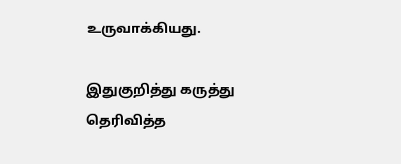உருவாக்கியது.

இதுகுறித்து கருத்து தெரிவித்த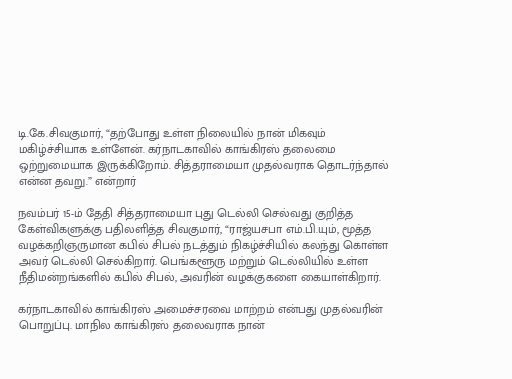டி.கே.சிவகுமார், “தற்போது உள்ள நிலையில் நான் மிகவும் மகிழ்ச்சியாக உள்ளேன். கர்நாடகாவில் காங்கிரஸ் தலைமை ஒற்றுமையாக இருக்கிறோம். சித்தராமையா முதல்வராக தொடர்ந்தால் என்ன தவறு.” என்றார்

நவம்பர் 15-ம் தேதி சித்தராமையா புது டெல்லி செல்வது குறித்த கேள்விகளுக்கு பதிலளித்த சிவகுமார், “ராஜ்யசபா எம்.பி.யும், மூத்த வழக்கறிஞருமான கபில் சிபல் நடத்தும் நிகழ்ச்சியில் கலந்து கொள்ள அவர் டெல்லி செல்கிறார். பெங்களூரு மற்றும் டெல்லியில் உள்ள நீதிமன்றங்களில் கபில் சிபல், அவரின் வழக்குகளை கையாள்கிறார்.

கர்நாடகாவில் காங்கிரஸ் அமைச்சரவை மாற்றம் என்பது முதல்வரின் பொறுப்பு. மாநில காங்கிரஸ் தலைவராக நான்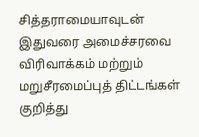சித்தராமையாவுடன் இதுவரை அமைச்சரவை விரிவாக்கம் மற்றும் மறுசீரமைப்புத் திட்டங்கள் குறித்து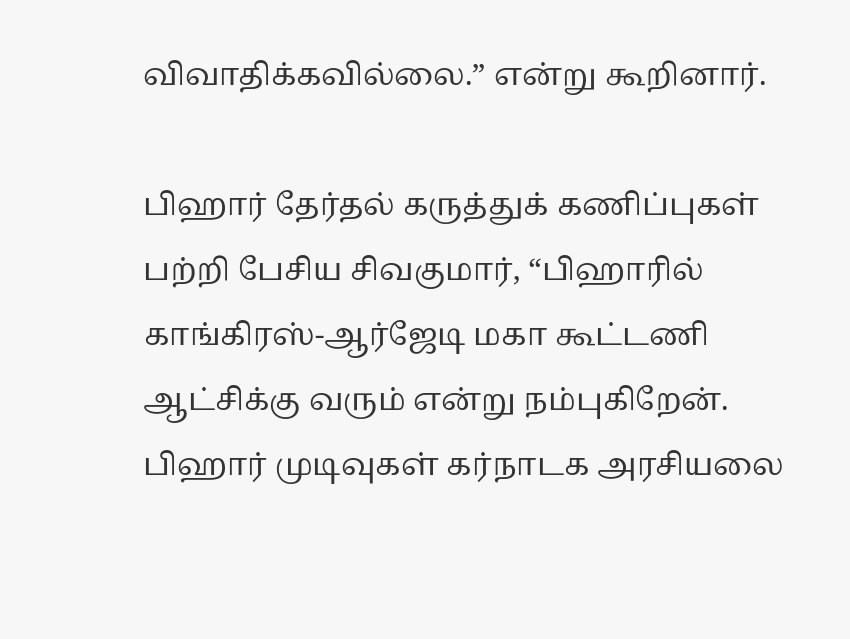விவாதிக்கவில்லை.” என்று கூறினார்.

பிஹார் தேர்தல் கருத்துக் கணிப்புகள் பற்றி பேசிய சிவகுமார், “பிஹாரில் காங்கிரஸ்-ஆர்ஜேடி மகா கூட்டணி ஆட்சிக்கு வரும் என்று நம்புகிறேன். பிஹார் முடிவுகள் கர்நாடக அரசியலை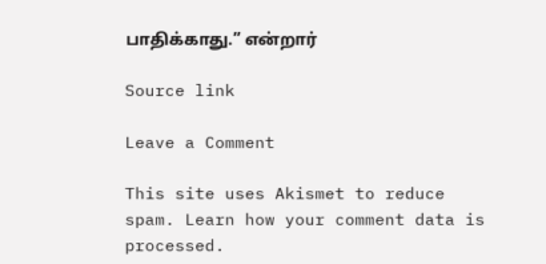பாதிக்காது.” என்றார்

Source link

Leave a Comment

This site uses Akismet to reduce spam. Learn how your comment data is processed.